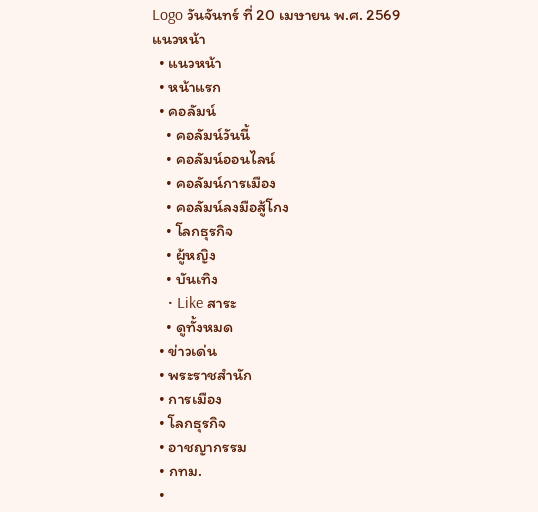Logo วันจันทร์ ที่ 20 เมษายน พ.ศ. 2569
แนวหน้า
  • แนวหน้า
  • หน้าแรก
  • คอลัมน์
    • คอลัมน์วันนี้
    • คอลัมน์ออนไลน์
    • คอลัมน์การเมือง
    • คอลัมน์ลงมือสู้โกง
    • โลกธุรกิจ
    • ผู้หญิง
    • บันเทิง
    • Like สาระ
    • ดูทั้งหมด
  • ข่าวเด่น
  • พระราชสำนัก
  • การเมือง
  • โลกธุรกิจ
  • อาชญากรรม
  • กทม.
  •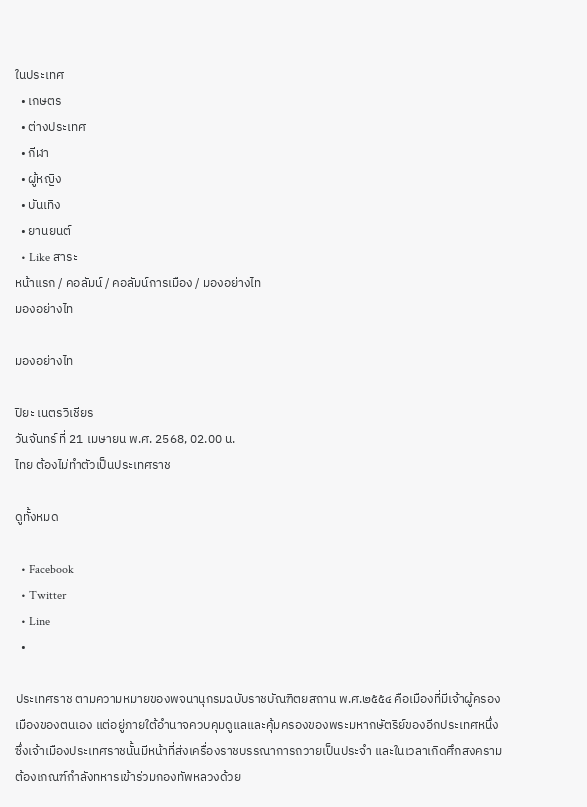ในประเทศ
  • เกษตร
  • ต่างประเทศ
  • กีฬา
  • ผู้หญิง
  • บันเทิง
  • ยานยนต์
  • Like สาระ
หน้าแรก / คอลัมน์ / คอลัมน์การเมือง / มองอย่างไท
มองอย่างไท

มองอย่างไท

ปิยะ เนตรวิเชียร
วันจันทร์ ที่ 21 เมษายน พ.ศ. 2568, 02.00 น.
ไทย ต้องไม่ทำตัวเป็นประเทศราช

ดูทั้งหมด

  • Facebook
  • Twitter
  • Line
  •

ประเทศราช ตามความหมายของพจนานุกรมฉบับราชบัณฑิตยสถาน พ.ศ.๒๕๕๔ คือเมืองที่มีเจ้าผู้ครองเมืองของตนเอง แต่อยู่ภายใต้อำนาจควบคุมดูแลและคุ้มครองของพระมหากษัตริย์ของอีกประเทศหนึ่ง ซึ่งเจ้าเมืองประเทศราชนั้นมีหน้าที่ส่งเครื่องราชบรรณาการถวายเป็นประจำ และในเวลาเกิดศึกสงครามต้องเกณฑ์กำลังทหารเข้าร่วมกองทัพหลวงด้วย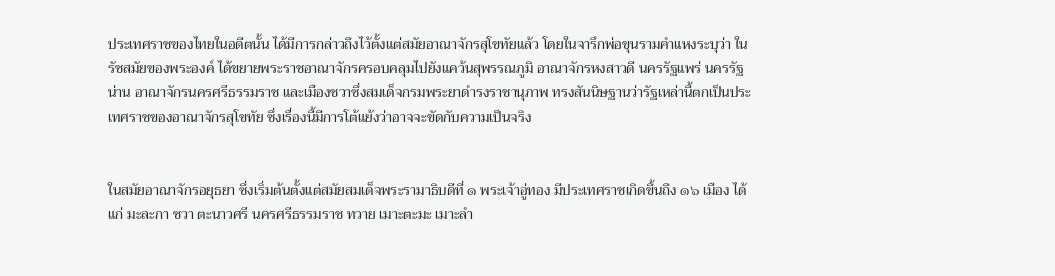ประเทศราชของไทยในอดีตนั้น ได้มีการกล่าวถึงไว้ตั้งแต่สมัยอาณาจักรสุโขทัยแล้ว โดยในจารึกพ่อขุนรามคำแหงระบุว่า ในรัชสมัยของพระองค์ ได้ขยายพระราชอาณาจักรครอบคลุมไปยังแคว้นสุพรรณภูมิ อาณาจักรหงสาวดี นครรัฐแพร่ นครรัฐน่าน อาณาจักรนครศรีธรรมราช และเมืองชวาซึ่งสมเด็จกรมพระยาดำรงราชานุภาพ ทรงสันนิษฐานว่ารัฐเหล่านี้ตกเป็นประเทศราชของอาณาจักรสุโขทัย ซึ่งเรื่องนี้มีการโต้แย้งว่าอาจจะขัดกับความเป็นจริง


ในสมัยอาณาจักรอยุธยา ซึ่งเริ่มต้นตั้งแต่สมัยสมเด็จพระรามาธิบดีที่ ๑ พระเจ้าอู่ทอง มีประเทศราชเกิดขึ้นถึง ๑๖ เมือง ได้แก่ มะละกา ชวา ตะนาวศรี นครศรีธรรมราช ทวาย เมาะตะมะ เมาะลำ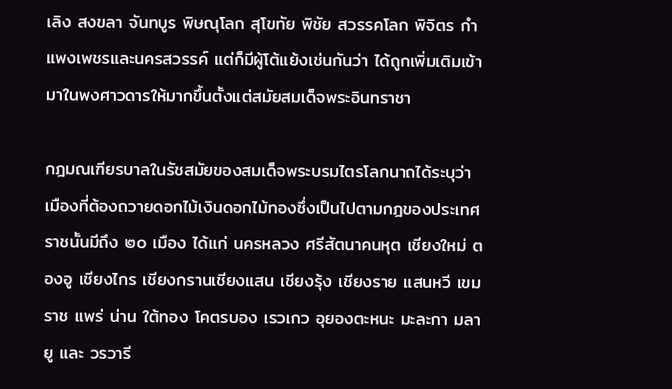เลิง สงขลา จันทบูร พิษณุโลก สุโขทัย พิชัย สวรรคโลก พิจิตร กำแพงเพชรและนครสวรรค์ แต่ก็มีผู้โต้แย้งเช่นกันว่า ได้ถูกเพิ่มเติมเข้ามาในพงศาวดารให้มากขึ้นตั้งแต่สมัยสมเด็จพระอินทราชา

กฎมณเฑียรบาลในรัชสมัยของสมเด็จพระบรมไตรโลกนาถได้ระบุว่า เมืองที่ต้องถวายดอกไม้เงินดอกไม้ทองซึ่งเป็นไปตามกฎของประเทศราชนั้นมีถึง ๒๐ เมือง ได้แก่ นครหลวง ศรีสัตนาคนหุต เชียงใหม่ ตองอู เชียงไกร เชียงกรานเชียงแสน เชียงรุ้ง เชียงราย แสนหวี เขมราช แพร่ น่าน ใต้ทอง โคตรบอง เรวเกว อุยองตะหนะ มะละกา มลายู และ วรวารี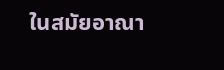ในสมัยอาณา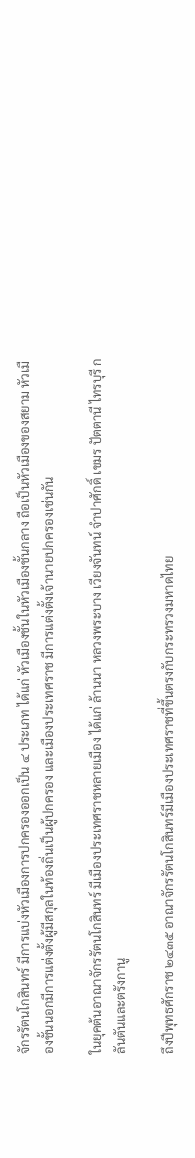จักรรัตนโกสินทร์ มีการแบ่งหัวเมืองการปกครองออกเป็น ๔ ประเภท ได้แก่ หัวเมืองชั้นในหัวเมืองชั้นกลาง ถือเป็นหัวเมืองของสยาม หัวเมืองชั้นนอกมีการแต่งตั้งผู้มีสกุลในท้องถิ่นเป็นผู้ปกครอง และเมืองประเทศราช มีการแต่งตั้งเจ้านายปกครองเช่นกัน

ในยุคต้นอาณาจักรรัตนโกสินทร์ มีเมืองประเทศราชหลายเมือง ได้แก่ ล้านนา หลวงพระบาง เวียงจันทน์ จำปาศักดิ์ เขมร ปัตตานี ไทรบุรี กลันตันและตรังกานู

ถึงปีพุทธศักราช ๒๔๓๕ อาณาจักรรัตนโกสินทร์มีเมืองประเทศราชที่ขึ้นตรงกับกระทรวงมหาดไทย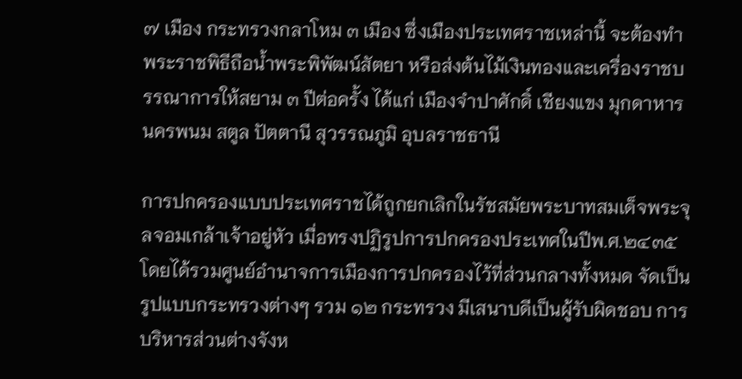๗ เมือง กระทรวงกลาโหม ๓ เมือง ซึ่งเมืองประเทศราชเหล่านี้ จะต้องทำพระราชพิธีถือน้ำพระพิพัฒน์สัตยา หรือส่งต้นไม้เงินทองและเครื่องราชบรรณาการให้สยาม ๓ ปีต่อครั้ง ได้แก่ เมืองจำปาศักดิ์ เชียงแขง มุกดาหาร นครพนม สตูล ปัตตานี สุวรรณภูมิ อุบลราชธานี

การปกครองแบบประเทศราชได้ถูกยกเลิกในรัชสมัยพระบาทสมเด็จพระจุลจอมเกล้าเจ้าอยู่หัว เมื่อทรงปฏิรูปการปกครองประเทศในปีพ.ศ.๒๔๓๕ โดยได้รวมศูนย์อำนาจการเมืองการปกครองไว้ที่ส่วนกลางทั้งหมด จัดเป็นรูปแบบกระทรวงต่างๆ รวม ๑๒ กระทรวง มีเสนาบดีเป็นผู้รับผิดชอบ การบริหารส่วนต่างจังห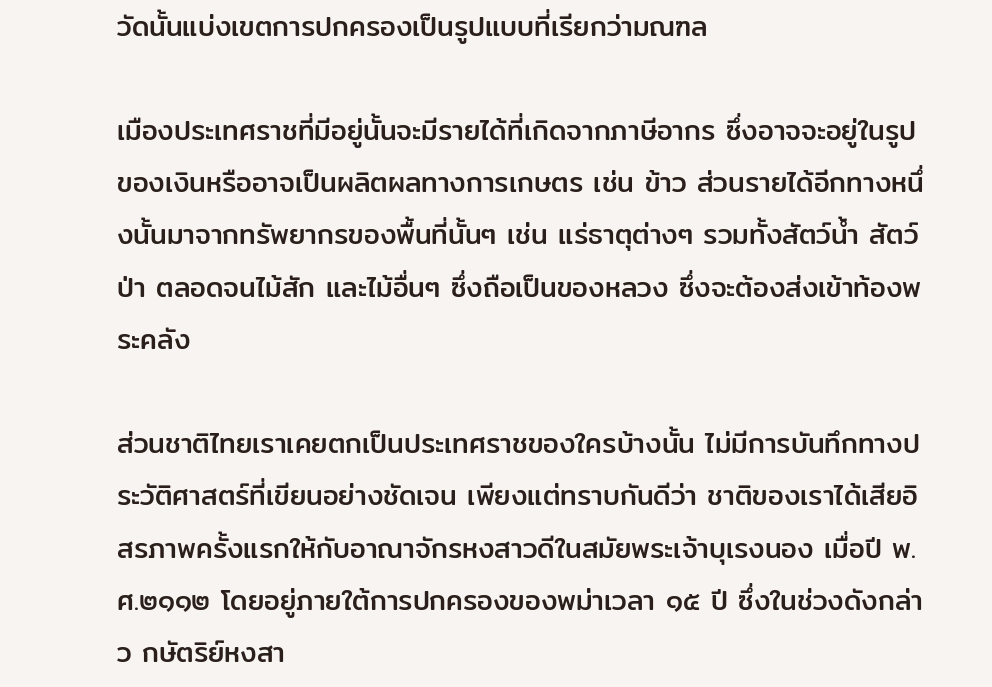วัดนั้นแบ่งเขตการปกครองเป็นรูปแบบที่เรียกว่ามณฑล

เมืองประเทศราชที่มีอยู่นั้นจะมีรายได้ที่เกิดจากภาษีอากร ซึ่งอาจจะอยู่ในรูปของเงินหรืออาจเป็นผลิตผลทางการเกษตร เช่น ข้าว ส่วนรายได้อีกทางหนึ่งนั้นมาจากทรัพยากรของพื้นที่นั้นๆ เช่น แร่ธาตุต่างๆ รวมทั้งสัตว์น้ำ สัตว์ป่า ตลอดจนไม้สัก และไม้อื่นๆ ซึ่งถือเป็นของหลวง ซึ่งจะต้องส่งเข้าท้องพระคลัง

ส่วนชาติไทยเราเคยตกเป็นประเทศราชของใครบ้างนั้น ไม่มีการบันทึกทางประวัติศาสตร์ที่เขียนอย่างชัดเจน เพียงแต่ทราบกันดีว่า ชาติของเราได้เสียอิสรภาพครั้งแรกให้กับอาณาจักรหงสาวดีในสมัยพระเจ้าบุเรงนอง เมื่อปี พ.ศ.๒๑๑๒ โดยอยู่ภายใต้การปกครองของพม่าเวลา ๑๕ ปี ซึ่งในช่วงดังกล่าว กษัตริย์หงสา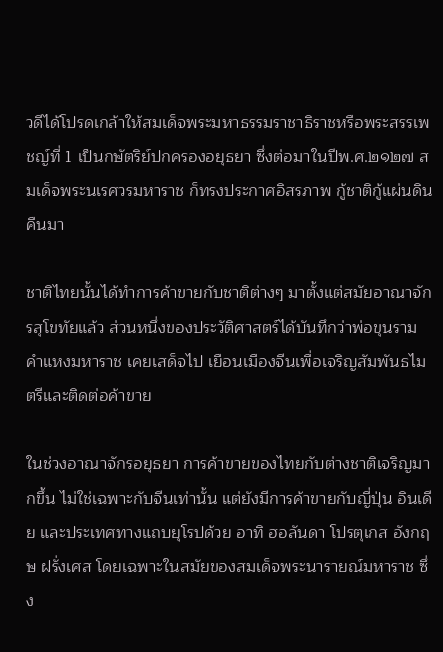วดีได้โปรดเกล้าให้สมเด็จพระมหาธรรมราชาธิราชหรือพระสรรเพชญ์ที่ 1 เป็นกษัตริย์ปกครองอยุธยา ซึ่งต่อมาในปีพ.ศ.๒๑๒๗ สมเด็จพระนเรศวรมหาราช ก็ทรงประกาศอิสรภาพ กู้ชาติกู้แผ่นดินคืนมา

ชาติไทยนั้นได้ทำการค้าขายกับชาติต่างๆ มาตั้งแต่สมัยอาณาจักรสุโขทัยแล้ว ส่วนหนึ่งของประวัติศาสตร์ได้บันทึกว่าพ่อขุนรามคำแหงมหาราช เคยเสด็จไป เยือนเมืองจีนเพื่อเจริญสัมพันธไมตรีและติดต่อค้าขาย

ในช่วงอาณาจักรอยุธยา การค้าขายของไทยกับต่างชาติเจริญมากขึ้น ไม่ใช่เฉพาะกับจีนเท่านั้น แต่ยังมีการค้าขายกับญี่ปุ่น อินเดีย และประเทศทางแถบยุโรปด้วย อาทิ ฮอลันดา โปรตุเกส อังกฤษ ฝรั่งเศส โดยเฉพาะในสมัยของสมเด็จพระนารายณ์มหาราช ซึ่ง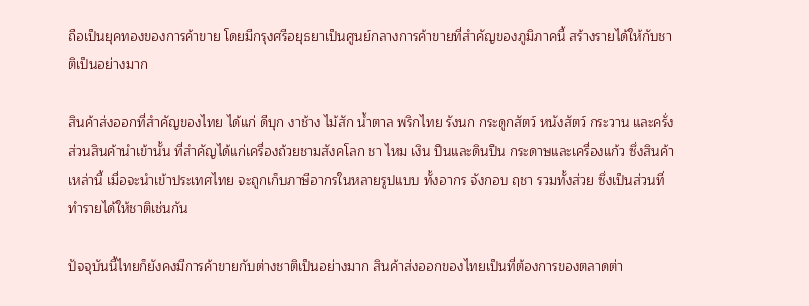ถือเป็นยุคทองของการค้าขาย โดยมีกรุงศรีอยุธยาเป็นศูนย์กลางการค้าขายที่สำคัญของภูมิภาคนี้ สร้างรายได้ให้กับชาติเป็นอย่างมาก

สินค้าส่งออกที่สำคัญของไทย ได้แก่ ดีบุก งาช้าง ไม้สัก น้ำตาล พริกไทย รังนก กระดูกสัตว์ หนังสัตว์ กระวาน และครั่ง ส่วนสินค้านำเข้านั้น ที่สำคัญได้แก่เครื่องถ้วยชามสังคโลก ชา ไหม เงิน ปืนและดินปืน กระดาษและเครื่องแก้ว ซึ่งสินค้าเหล่านี้ เมื่อจะนำเข้าประเทศไทย จะถูกเก็บภาษีอากรในหลายรูปแบบ ทั้งอากร จังกอบ ฤชา รวมทั้งส่วย ซึ่งเป็นส่วนที่ทำรายได้ให้ชาติเช่นกัน

ปัจจุบันนี้ไทยก็ยังคงมีการค้าขายกับต่างชาติเป็นอย่างมาก สินค้าส่งออกของไทยเป็นที่ต้องการของตลาดต่า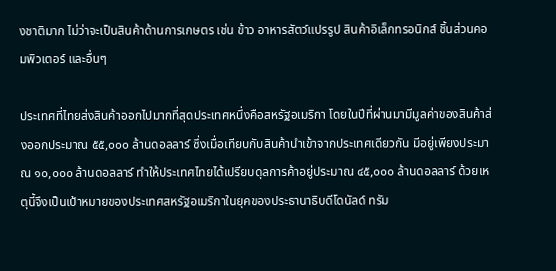งชาติมาก ไม่ว่าจะเป็นสินค้าด้านการเกษตร เช่น ข้าว อาหารสัตว์แปรรูป สินค้าอิเล็กทรอนิกส์ ชิ้นส่วนคอมพิวเตอร์ และอื่นๆ

ประเทศที่ไทยส่งสินค้าออกไปมากที่สุดประเทศหนึ่งคือสหรัฐอเมริกา โดยในปีที่ผ่านมามีมูลค่าของสินค้าส่งออกประมาณ ๕๕,๐๐๐ ล้านดอลลาร์ ซึ่งเมื่อเทียบกับสินค้านำเข้าจากประเทศเดียวกัน มีอยู่เพียงประมาณ ๑๐,๐๐๐ ล้านดอลลาร์ ทำให้ประเทศไทยได้เปรียบดุลการค้าอยู่ประมาณ ๔๕,๐๐๐ ล้านดอลลาร์ ด้วยเหตุนี้จึงเป็นเป้าหมายของประเทศสหรัฐอเมริกาในยุคของประธานาธิบดีโดนัลด์ ทรัม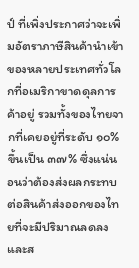ป์ ที่เพิ่งประกาศว่าจะเพิ่มอัตราภาษีสินค้านำเข้าของหลายประเทศทั่วโลกที่อเมริกาขาดดุลการค้าอยู่ รวมทั้งของไทยจากที่เคยอยู่ที่ระดับ ๑๐% ขึ้นเป็น ๓๗% ซึ่งแน่นอนว่าต้องส่งผลกระทบต่อสินค้าส่งออกของไทยที่จะมีปริมาณลดลง และส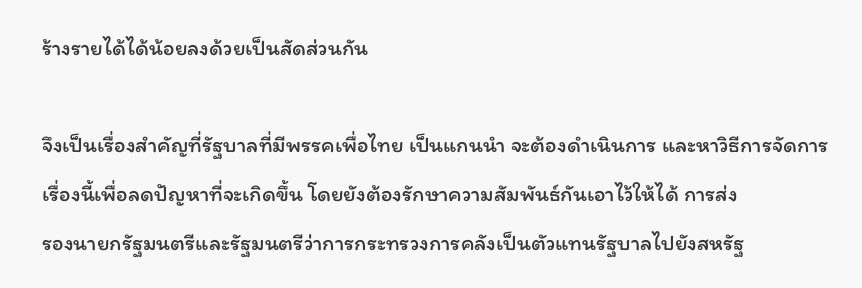ร้างรายได้ได้น้อยลงด้วยเป็นสัดส่วนกัน

จึงเป็นเรื่องสำคัญที่รัฐบาลที่มีพรรคเพื่อไทย เป็นแกนนำ จะต้องดำเนินการ และหาวิธีการจัดการเรื่องนี้เพื่อลดปัญหาที่จะเกิดขึ้น โดยยังต้องรักษาความสัมพันธ์กันเอาไว้ให้ได้ การส่ง
รองนายกรัฐมนตรีและรัฐมนตรีว่าการกระทรวงการคลังเป็นตัวแทนรัฐบาลไปยังสหรัฐ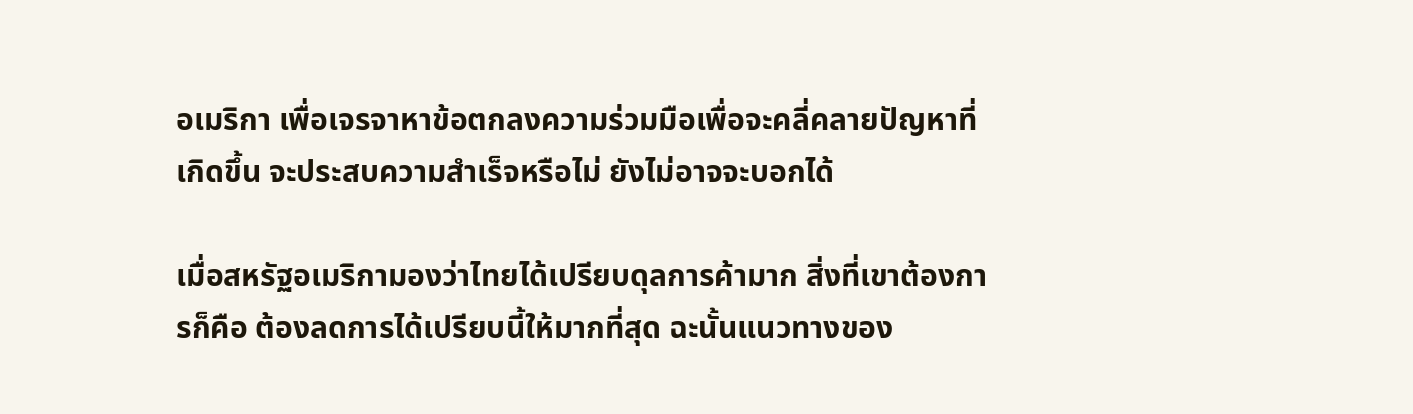อเมริกา เพื่อเจรจาหาข้อตกลงความร่วมมือเพื่อจะคลี่คลายปัญหาที่เกิดขึ้น จะประสบความสำเร็จหรือไม่ ยังไม่อาจจะบอกได้

เมื่อสหรัฐอเมริกามองว่าไทยได้เปรียบดุลการค้ามาก สิ่งที่เขาต้องการก็คือ ต้องลดการได้เปรียบนี้ให้มากที่สุด ฉะนั้นแนวทางของ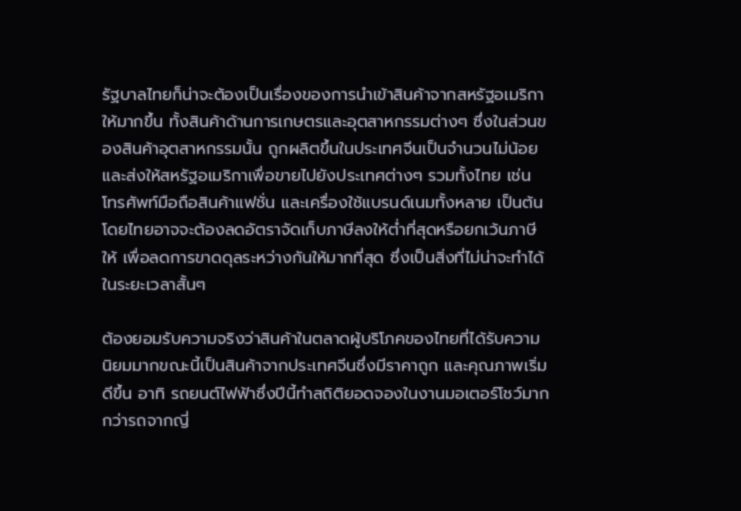รัฐบาลไทยก็น่าจะต้องเป็นเรื่องของการนำเข้าสินค้าจากสหรัฐอเมริกาให้มากขึ้น ทั้งสินค้าด้านการเกษตรและอุตสาหกรรมต่างๆ ซึ่งในส่วนของสินค้าอุตสาหกรรมนั้น ถูกผลิตขึ้นในประเทศจีนเป็นจำนวนไม่น้อย และส่งให้สหรัฐอเมริกาเพื่อขายไปยังประเทศต่างๆ รวมทั้งไทย เช่น โทรศัพท์มือถือสินค้าแฟชั่น และเครื่องใช้แบรนด์เนมทั้งหลาย เป็นต้น โดยไทยอาจจะต้องลดอัตราจัดเก็บภาษีลงให้ต่ำที่สุดหรือยกเว้นภาษีให้ เพื่อลดการขาดดุลระหว่างกันให้มากที่สุด ซึ่งเป็นสิ่งที่ไม่น่าจะทำได้ในระยะเวลาสั้นๆ

ต้องยอมรับความจริงว่าสินค้าในตลาดผู้บริโภคของไทยที่ได้รับความนิยมมากขณะนี้เป็นสินค้าจากประเทศจีนซึ่งมีราคาถูก และคุณภาพเริ่มดีขึ้น อาทิ รถยนต์ไฟฟ้าซึ่งปีนี้ทำสถิติยอดจองในงานมอเตอร์โชว์มากกว่ารถจากญี่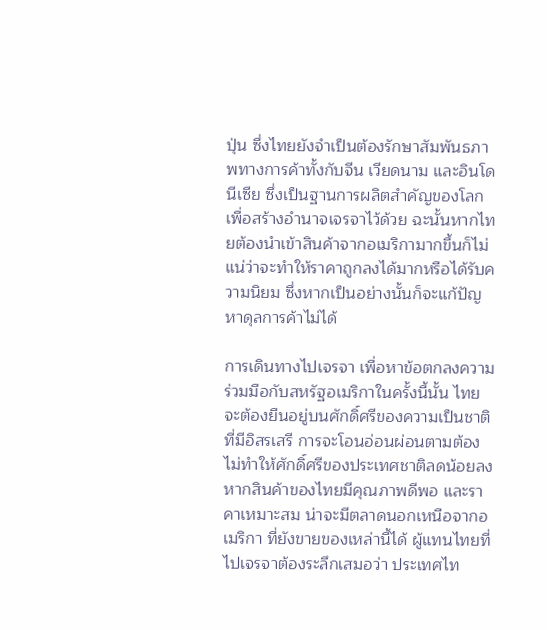ปุ่น ซึ่งไทยยังจำเป็นต้องรักษาสัมพันธภาพทางการค้าทั้งกับจีน เวียดนาม และอินโดนีเซีย ซึ่งเป็นฐานการผลิตสำคัญของโลกเพื่อสร้างอำนาจเจรจาไว้ด้วย ฉะนั้นหากไทยต้องนำเข้าสินค้าจากอเมริกามากขึ้นก็ไม่แน่ว่าจะทำให้ราคาถูกลงได้มากหรือได้รับความนิยม ซึ่งหากเป็นอย่างนั้นก็จะแก้ปัญหาดุลการค้าไม่ได้

การเดินทางไปเจรจา เพื่อหาข้อตกลงความร่วมมือกับสหรัฐอเมริกาในครั้งนี้นั้น ไทยจะต้องยืนอยู่บนศักดิ์ศรีของความเป็นชาติที่มีอิสรเสรี การจะโอนอ่อนผ่อนตามต้องไม่ทำให้ศักดิ์ศรีของประเทศชาติลดน้อยลง หากสินค้าของไทยมีคุณภาพดีพอ และราคาเหมาะสม น่าจะมีตลาดนอกเหนือจากอเมริกา ที่ยังขายของเหล่านี้ได้ ผู้แทนไทยที่ไปเจรจาต้องระลึกเสมอว่า ประเทศไท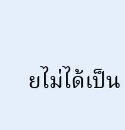ยไม่ได้เป็น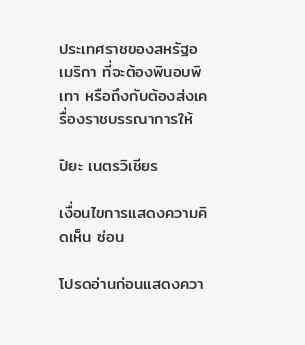ประเทศราชของสหรัฐอเมริกา ที่จะต้องพินอบพิเทา หรือถึงกับต้องส่งเครื่องราชบรรณาการให้

ปิยะ เนตรวิเชียร

เงื่อนไขการแสดงความคิดเห็น ซ่อน

โปรดอ่านก่อนแสดงควา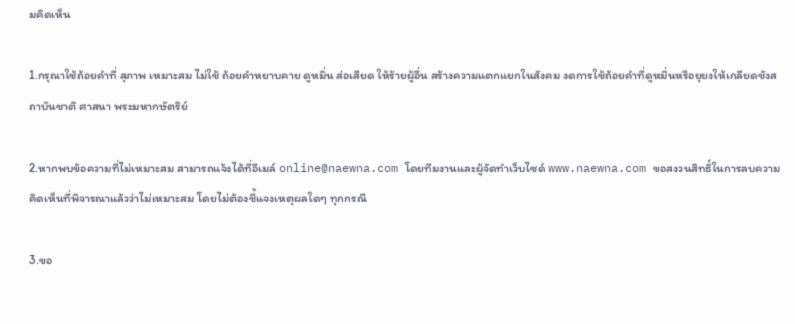มคิดเห็น

1.กรุณาใช้ถ้อยคำที่ สุภาพ เหมาะสม ไม่ใช้ ถ้อยคำหยาบคาย ดูหมิ่น ส่อเสียด ให้ร้ายผู้อื่น สร้างความแตกแยกในสังคม งดการใช้ถ้อยคำที่ดูหมิ่นหรือยุยงให้เกลียดชังสถาบันชาติ ศาสนา พระมหากษัตริย์

2.หากพบข้อความที่ไม่เหมาะสม สามารถแจ้งได้ที่อีเมล์ online@naewna.com โดยทีมงานและผู้จัดทำเว็บไซด์ www.naewna.com ขอสงวนสิทธิ์ในการลบความคิดเห็นที่พิจารณาแล้วว่าไม่เหมาะสม โดยไม่ต้องชี้แจงเหตุผลใดๆ ทุกกรณี

3.ขอ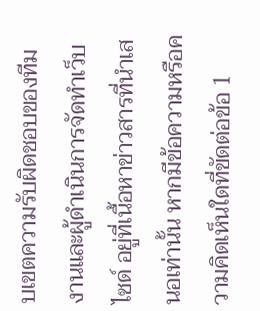บเขตความรับผิดชอบของทีมงานและผู้ดำเนินการจัดทำเว็บไซด์ อยู่ที่เนื้อหาข่าวสารที่นำเสนอเท่านั้น หากมีข้อความหรือความคิดเห็นใดที่ขัดต่อข้อ 1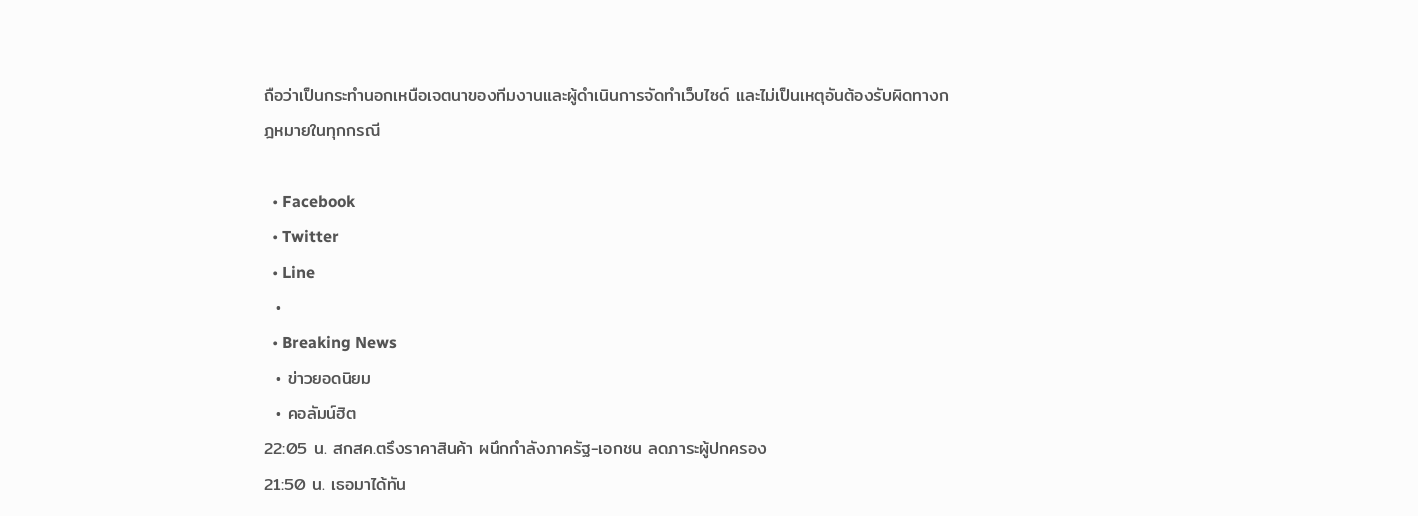ถือว่าเป็นกระทำนอกเหนือเจตนาของทีมงานและผู้ดำเนินการจัดทำเว็บไซด์ และไม่เป็นเหตุอันต้องรับผิดทางกฎหมายในทุกกรณี

  • Facebook
  • Twitter
  • Line
  •
  • Breaking News
  • ข่าวยอดนิยม
  • คอลัมน์ฮิต
22:05 น. สกสค.ตรึงราคาสินค้า ผนึกกำลังภาครัฐ-เอกชน ลดภาระผู้ปกครอง
21:50 น. เธอมาได้ทัน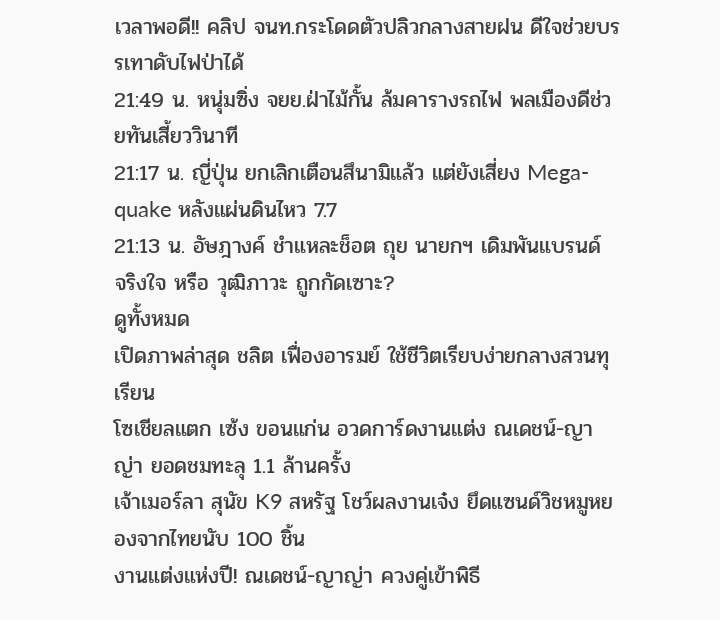เวลาพอดี!! คลิป จนท.กระโดดตัวปลิวกลางสายฝน ดีใจช่วยบรรเทาดับไฟป่าได้
21:49 น. หนุ่มซิ่ง จยย.ฝ่าไม้กั้น ล้มคารางรถไฟ พลเมืองดีช่วยทันเสี้ยววินาที
21:17 น. ญี่ปุ่น ยกเลิกเตือนสึนามิแล้ว แต่ยังเสี่ยง Mega-quake หลังแผ่นดินไหว 7.7
21:13 น. อัษฎางค์ ชำแหละช็อต ถุย นายกฯ เดิมพันแบรนด์ จริงใจ หรือ วุฒิภาวะ ถูกกัดเซาะ?
ดูทั้งหมด
เปิดภาพล่าสุด ชลิต เฟื่องอารมย์ ใช้ชีวิตเรียบง่ายกลางสวนทุเรียน
โซเชียลแตก เซ้ง ขอนแก่น อวดการ์ดงานแต่ง ณเดชน์-ญาญ่า ยอดชมทะลุ 1.1 ล้านครั้ง
เจ้าเมอร์ลา สุนัข K9 สหรัฐ โชว์ผลงานเจ๋ง ยึดแซนด์วิชหมูหยองจากไทยนับ 100 ชิ้น
งานแต่งแห่งปี! ณเดชน์-ญาญ่า ควงคู่เข้าพิธี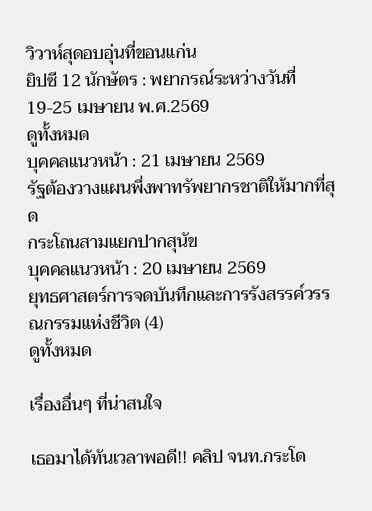วิวาห์สุดอบอุ่นที่ขอนแก่น
ยิปซี 12 นักษัตร : พยากรณ์ระหว่างวันที่ 19-25 เมษายน พ.ศ.2569
ดูทั้งหมด
บุคคลแนวหน้า : 21 เมษายน 2569
รัฐต้องวางแผนพึ่งพาทรัพยากรชาติให้มากที่สุด
กระโถนสามแยกปากสุนัข
บุคคลแนวหน้า : 20 เมษายน 2569
ยุทธศาสตร์การจดบันทึกและการรังสรรค์วรรณกรรมแห่งชีวิต (4)
ดูทั้งหมด

เรื่องอื่นๆ ที่น่าสนใจ

เธอมาได้ทันเวลาพอดี!! คลิป จนท.กระโด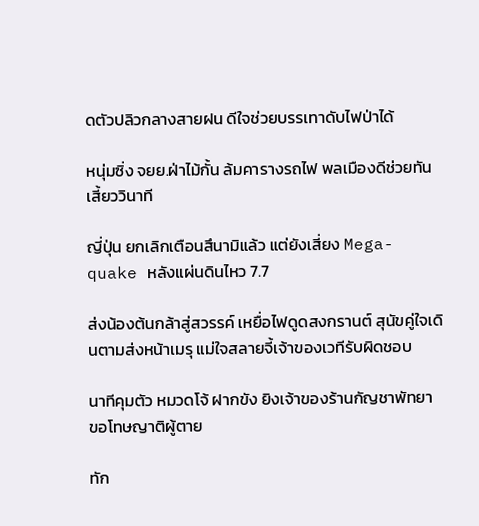ดตัวปลิวกลางสายฝน ดีใจช่วยบรรเทาดับไฟป่าได้

หนุ่มซิ่ง จยย.ฝ่าไม้กั้น ล้มคารางรถไฟ พลเมืองดีช่วยทันเสี้ยววินาที

ญี่ปุ่น ยกเลิกเตือนสึนามิแล้ว แต่ยังเสี่ยง Mega-quake หลังแผ่นดินไหว 7.7

ส่งน้องต้นกล้าสู่สวรรค์ เหยื่อไฟดูดสงกรานต์ สุนัขคู่ใจเดินตามส่งหน้าเมรุ แม่ใจสลายจี้เจ้าของเวทีรับผิดชอบ

นาทีคุมตัว หมวดโจ้ ฝากขัง ยิงเจ้าของร้านกัญชาพัทยา ขอโทษญาติผู้ตาย

ทัก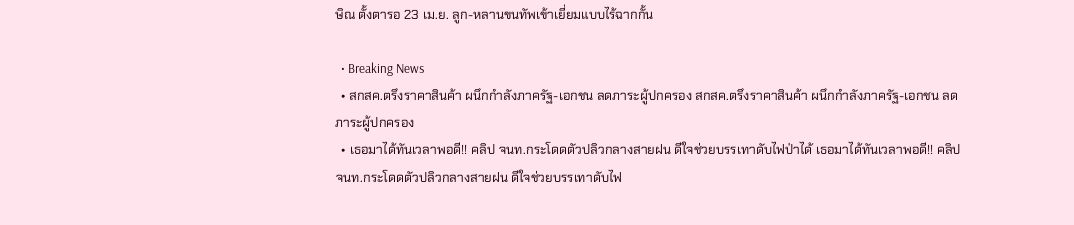ษิณ ตั้งตารอ 23 เม.ย. ลูก-หลานขนทัพเข้าเยี่ยมแบบไร้ฉากกั้น

  • Breaking News
  • สกสค.ตรึงราคาสินค้า ผนึกกำลังภาครัฐ-เอกชน ลดภาระผู้ปกครอง สกสค.ตรึงราคาสินค้า ผนึกกำลังภาครัฐ-เอกชน ลดภาระผู้ปกครอง
  • เธอมาได้ทันเวลาพอดี!! คลิป จนท.กระโดดตัวปลิวกลางสายฝน ดีใจช่วยบรรเทาดับไฟป่าได้ เธอมาได้ทันเวลาพอดี!! คลิป จนท.กระโดดตัวปลิวกลางสายฝน ดีใจช่วยบรรเทาดับไฟ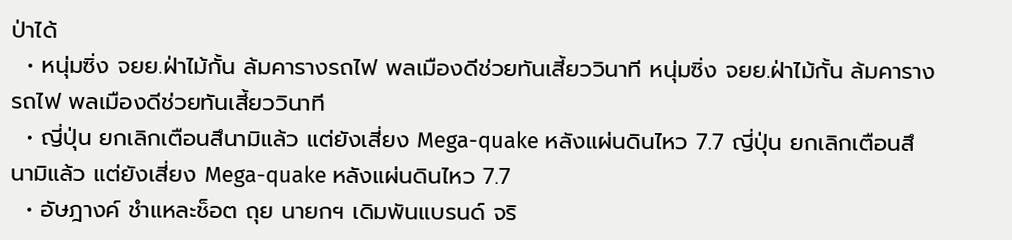ป่าได้
  • หนุ่มซิ่ง จยย.ฝ่าไม้กั้น ล้มคารางรถไฟ พลเมืองดีช่วยทันเสี้ยววินาที หนุ่มซิ่ง จยย.ฝ่าไม้กั้น ล้มคารางรถไฟ พลเมืองดีช่วยทันเสี้ยววินาที
  • ญี่ปุ่น ยกเลิกเตือนสึนามิแล้ว แต่ยังเสี่ยง Mega-quake หลังแผ่นดินไหว 7.7 ญี่ปุ่น ยกเลิกเตือนสึนามิแล้ว แต่ยังเสี่ยง Mega-quake หลังแผ่นดินไหว 7.7
  • อัษฎางค์ ชำแหละช็อต ถุย นายกฯ เดิมพันแบรนด์ จริ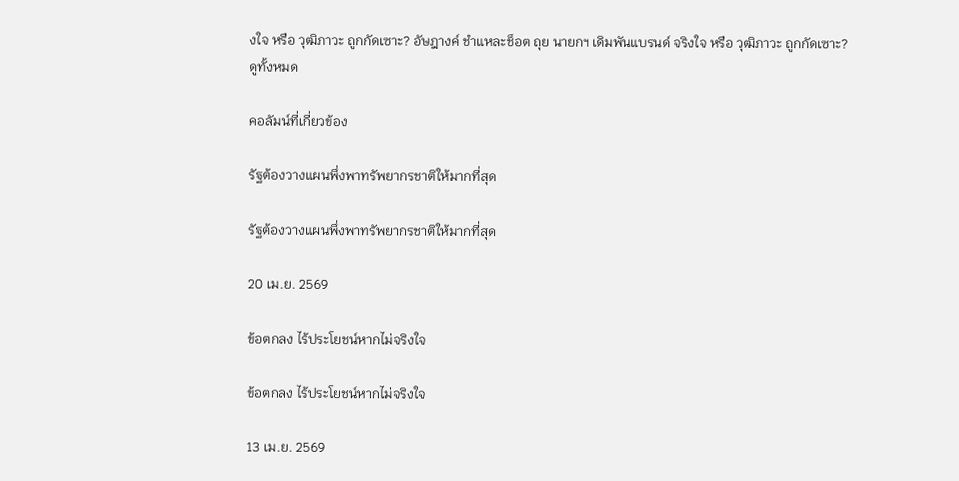งใจ หรือ วุฒิภาวะ ถูกกัดเซาะ? อัษฎางค์ ชำแหละช็อต ถุย นายกฯ เดิมพันแบรนด์ จริงใจ หรือ วุฒิภาวะ ถูกกัดเซาะ?
ดูทั้งหมด

คอลัมน์ที่เกี่ยวข้อง

รัฐต้องวางแผนพึ่งพาทรัพยากรชาติให้มากที่สุด

รัฐต้องวางแผนพึ่งพาทรัพยากรชาติให้มากที่สุด

20 เม.ย. 2569

ข้อตกลง ไร้ประโยชน์หากไม่จริงใจ

ข้อตกลง ไร้ประโยชน์หากไม่จริงใจ

13 เม.ย. 2569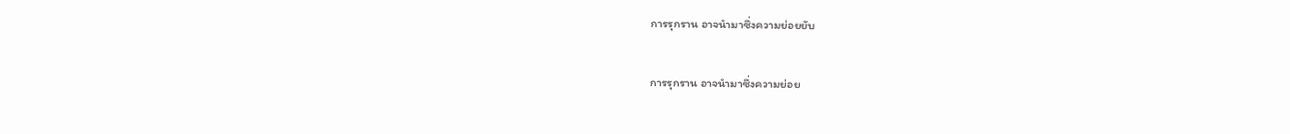การรุกราน อาจนำมาซึ่งความย่อยยับ

การรุกราน อาจนำมาซึ่งความย่อย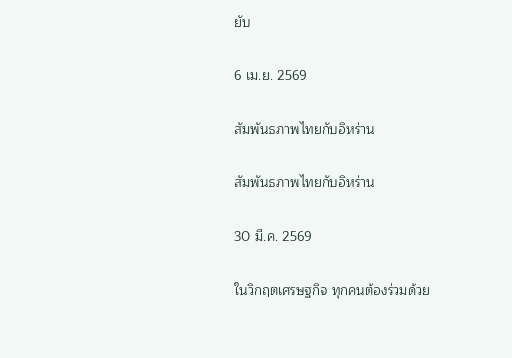ยับ

6 เม.ย. 2569

สัมพันธภาพไทยกับอิหร่าน

สัมพันธภาพไทยกับอิหร่าน

30 มี.ค. 2569

ในวิกฤตเศรษฐกิจ ทุกคนต้องร่วมด้วย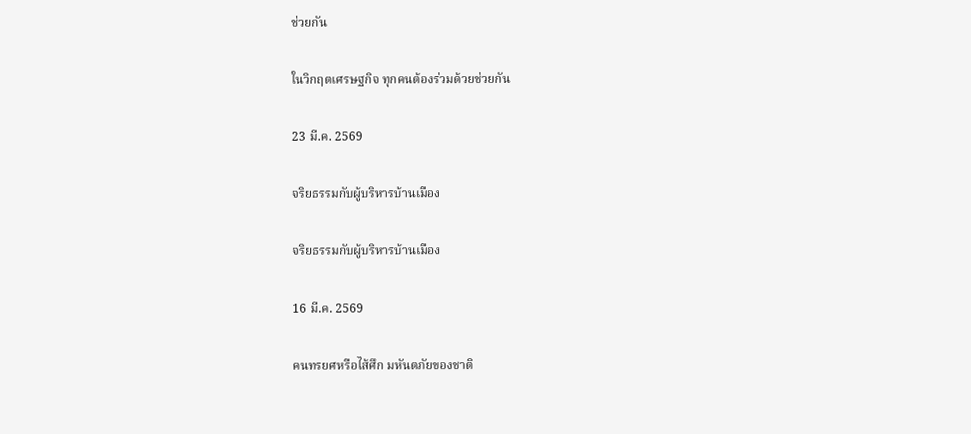ช่วยกัน

ในวิกฤตเศรษฐกิจ ทุกคนต้องร่วมด้วยช่วยกัน

23 มี.ค. 2569

จริยธรรมกับผู้บริหารบ้านเมือง

จริยธรรมกับผู้บริหารบ้านเมือง

16 มี.ค. 2569

คนทรยศหรือไส้ศึก มหันตภัยของชาติ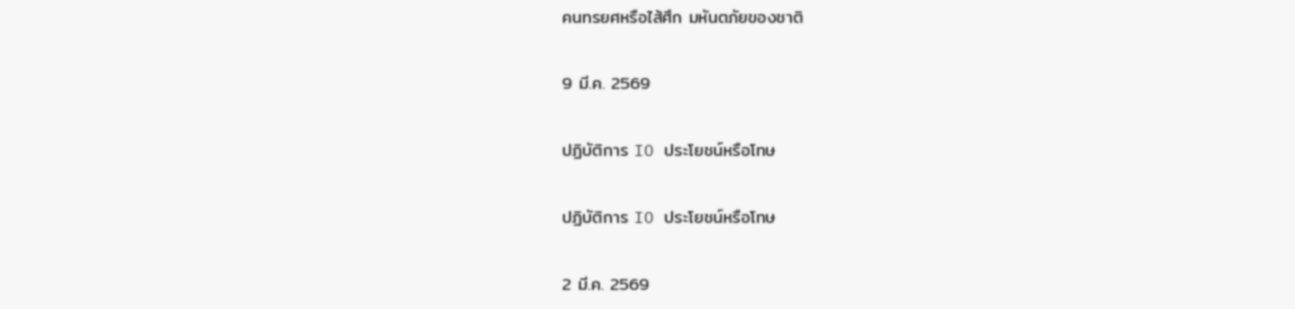คนทรยศหรือไส้ศึก มหันตภัยของชาติ

9 มี.ค. 2569

ปฏิบัติการ IO ประโยชน์หรือโทษ

ปฏิบัติการ IO ประโยชน์หรือโทษ

2 มี.ค. 2569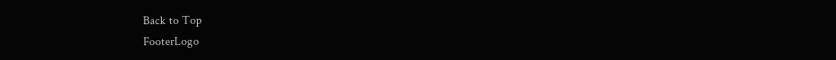Back to Top
FooterLogo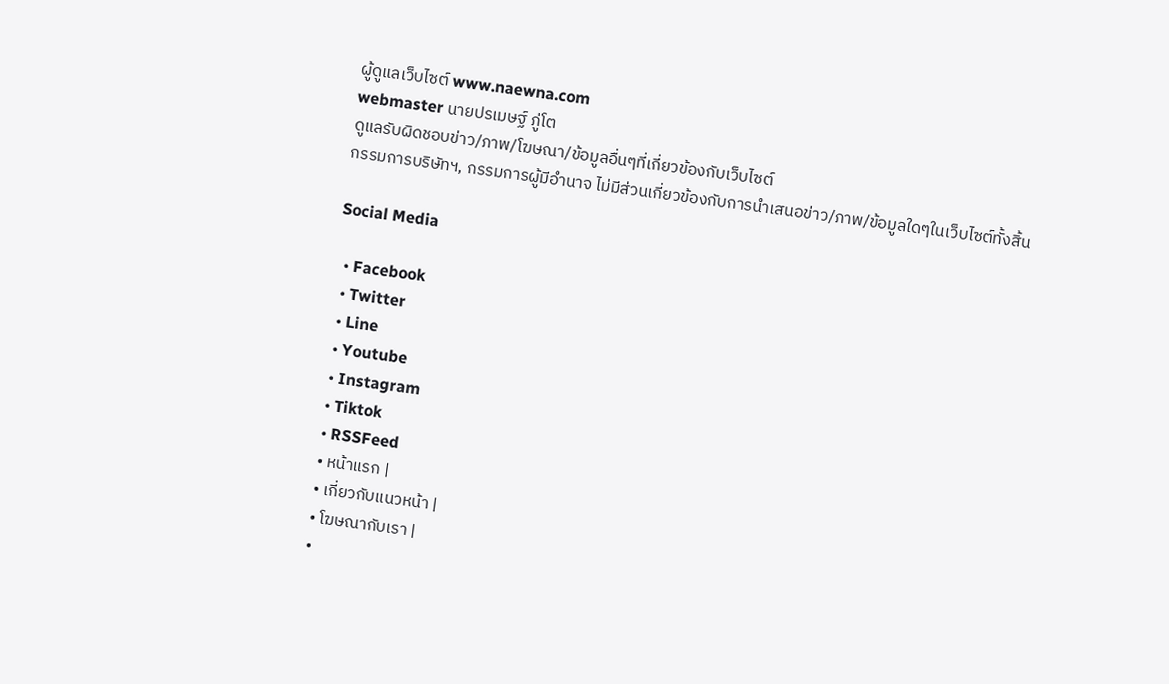ผู้ดูแลเว็บไซต์ www.naewna.com
webmaster นายปรเมษฐ์ ภู่โต
ดูแลรับผิดชอบข่าว/ภาพ/โฆษณา/ข้อมูลอื่นๆที่เกี่ยวข้องกับเว็บไซต์
กรรมการบริษัทฯ, กรรมการผู้มีอำนาจ ไม่มีส่วนเกี่ยวข้องกับการนำเสนอข่าว/ภาพ/ข้อมูลใดๆในเว็บไซต์ทั้งสิ้น

Social Media

  • Facebook
  • Twitter
  • Line
  • Youtube
  • Instagram
  • Tiktok
  • RSSFeed
  • หน้าแรก |
  • เกี่ยวกับแนวหน้า |
  • โฆษณากับเรา |
  •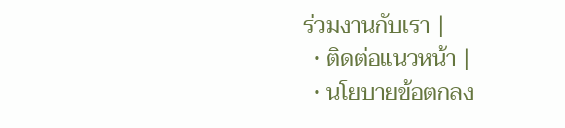ร่วมงานกับเรา |
  • ติดต่อแนวหน้า |
  • นโยบายข้อตกลง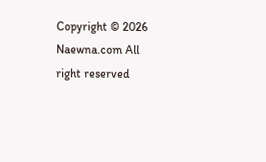Copyright © 2026 Naewna.com All right reserved